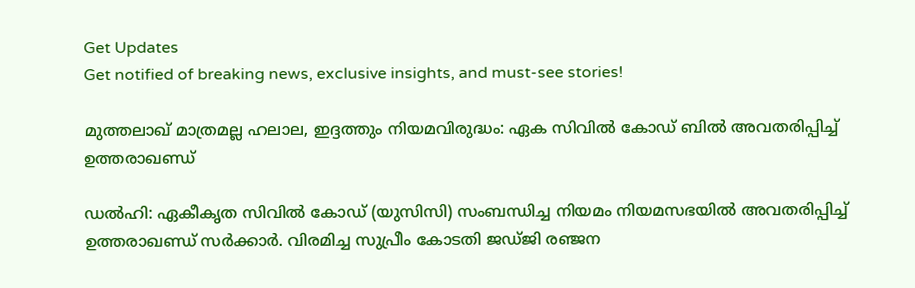Get Updates
Get notified of breaking news, exclusive insights, and must-see stories!

മുത്തലാഖ് മാത്രമല്ല ഹലാല, ഇദ്ദത്തും നിയമവിരുദ്ധം: ഏക സിവിൽ കോഡ് ബിൽ അവതരിപ്പിച്ച് ഉത്തരാഖണ്ഡ്

ഡൽഹി: ഏകീകൃത സിവിൽ കോഡ് (യുസിസി) സംബന്ധിച്ച നിയമം നിയമസഭയില്‍ അവതരിപ്പിച്ച് ഉത്തരാഖണ്ഡ് സർക്കാർ. വിരമിച്ച സുപ്രീം കോടതി ജഡ്ജി രഞ്ജന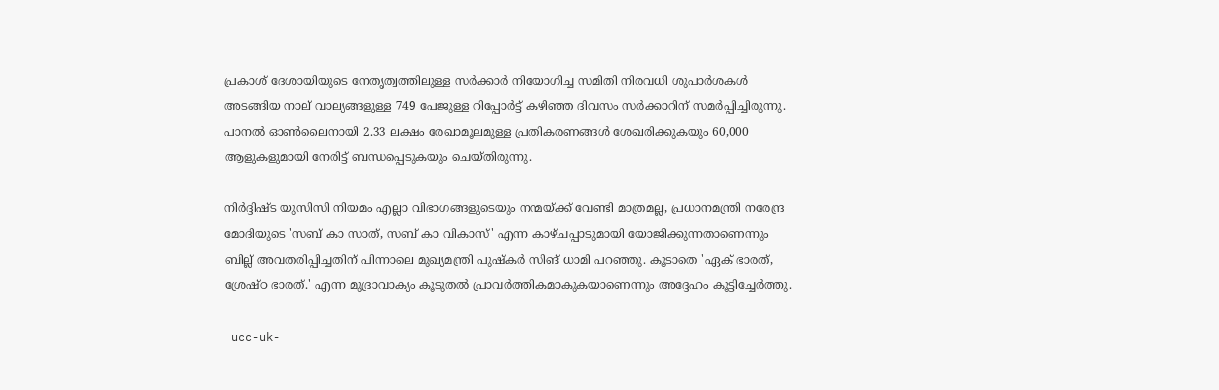പ്രകാശ് ദേശായിയുടെ നേതൃത്വത്തിലുള്ള സർക്കാർ നിയോഗിച്ച സമിതി നിരവധി ശുപാർശകൾ അടങ്ങിയ നാല് വാല്യങ്ങളുള്ള 749 പേജുള്ള റിപ്പോർട്ട് കഴിഞ്ഞ ദിവസം സർക്കാറിന് സമർപ്പിച്ചിരുന്നു. പാനൽ ഓൺലൈനായി 2.33 ലക്ഷം രേഖാമൂലമുള്ള പ്രതികരണങ്ങൾ ശേഖരിക്കുകയും 60,000 ആളുകളുമായി നേരിട്ട് ബന്ധപ്പെടുകയും ചെയ്തിരുന്നു.

നിർദ്ദിഷ്ട യുസിസി നിയമം എല്ലാ വിഭാഗങ്ങളുടെയും നന്മയ്ക്ക് വേണ്ടി മാത്രമല്ല, പ്രധാനമന്ത്രി നരേന്ദ്ര മോദിയുടെ 'സബ് കാ സാത്, സബ് കാ വികാസ്' എന്ന കാഴ്ചപ്പാടുമായി യോജിക്കുന്നതാണെന്നും ബില്ല് അവതരിപ്പിച്ചതിന് പിന്നാലെ മുഖ്യമന്ത്രി പുഷ്കർ സിങ് ധാമി പറഞ്ഞു. കൂടാതെ 'ഏക് ഭാരത്, ശ്രേഷ്ഠ ഭാരത്.' എന്ന മുദ്രാവാക്യം കൂടുതല്‍ പ്രാവർത്തികമാകുകയാണെന്നും അദ്ദേഹം കൂട്ടിച്ചേർത്തു.

 ucc-uk-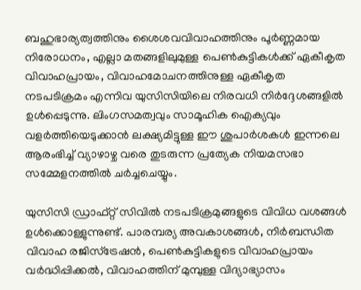ബഹുഭാര്യത്വത്തിനും ശൈശവവിവാഹത്തിനും പൂർണ്ണമായ നിരോധനം, എല്ലാ മതങ്ങളിലുമുള്ള പെൺകുട്ടികൾക്ക് ഏകീകൃത വിവാഹപ്രായം, വിവാഹമോചനത്തിനുള്ള ഏകീകൃത നടപടിക്രമം എന്നിവ യുസിസിയിലെ നിരവധി നിർദ്ദേശങ്ങളിൽ ഉൾപ്പെടുന്നു. ലിംഗസമത്വവും സാമൂഹിക ഐക്യവും വളർത്തിയെടുക്കാൻ ലക്ഷ്യമിട്ടുള്ള ഈ ശുപാർശകൾ ഇന്നലെ ആരംഭിച്ച് വ്യാഴാഴ്ച വരെ തുടരുന്ന പ്രത്യേക നിയമസഭാ സമ്മേളനത്തിൽ ചർച്ചചെയ്യും.

യുസിസി ഡ്രാഫ്റ്റ് സിവിൽ നടപടിക്രമുങ്ങളുടെ വിവിധ വശങ്ങൾ ഉൾക്കൊള്ളുന്നുണ്ട്. പാരമ്പര്യ അവകാശങ്ങൾ, നിർബന്ധിത വിവാഹ രജിസ്ട്രേഷൻ, പെൺകുട്ടികളുടെ വിവാഹപ്രായം വർദ്ധിപ്പിക്കൽ, വിവാഹത്തിന് മുമ്പുള്ള വിദ്യാഭ്യാസം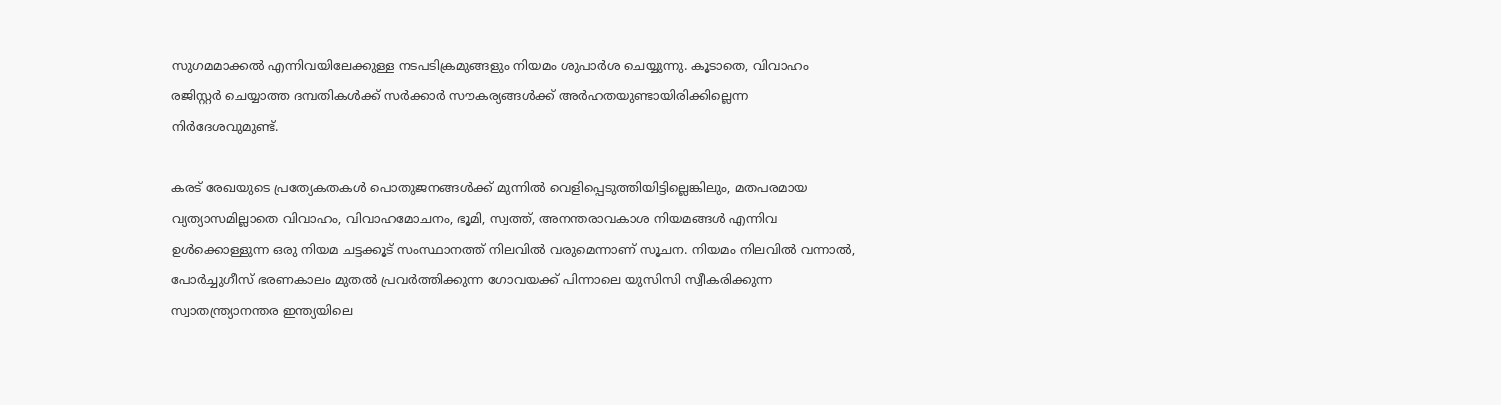സുഗമമാക്കൽ എന്നിവയിലേക്കുള്ള നടപടിക്രമുങ്ങളും നിയമം ശുപാർശ ചെയ്യുന്നു. കൂടാതെ, വിവാഹം രജിസ്റ്റർ ചെയ്യാത്ത ദമ്പതികൾക്ക് സർക്കാർ സൗകര്യങ്ങൾക്ക് അർഹതയുണ്ടായിരിക്കില്ലെന്ന നിർദേശവുമുണ്ട്.

കരട് രേഖയുടെ പ്രത്യേകതകൾ പൊതുജനങ്ങൾക്ക് മുന്നിൽ വെളിപ്പെടുത്തിയിട്ടില്ലെങ്കിലും, മതപരമായ വ്യത്യാസമില്ലാതെ വിവാഹം, വിവാഹമോചനം, ഭൂമി, സ്വത്ത്, അനന്തരാവകാശ നിയമങ്ങൾ എന്നിവ ഉൾക്കൊള്ളുന്ന ഒരു നിയമ ചട്ടക്കൂട് സംസ്ഥാനത്ത് നിലവില്‍ വരുമെന്നാണ് സൂചന. നിയമം നിലവിൽ വന്നാൽ, പോർച്ചുഗീസ് ഭരണകാലം മുതൽ പ്രവർത്തിക്കുന്ന ഗോവയക്ക് പിന്നാലെ യുസിസി സ്വീകരിക്കുന്ന സ്വാതന്ത്ര്യാനന്തര ഇന്ത്യയിലെ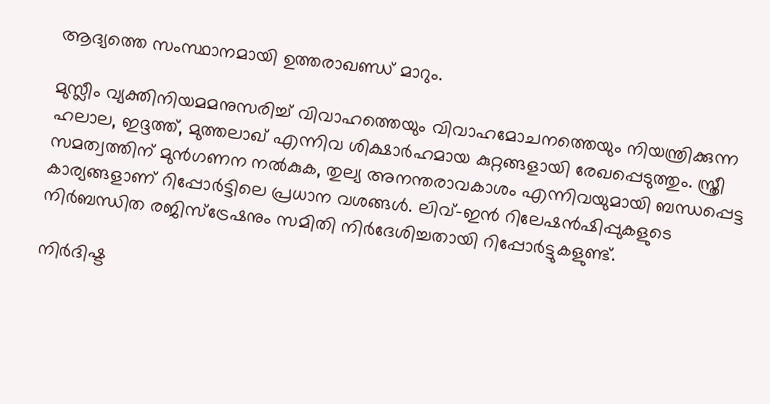ആദ്യത്തെ സംസ്ഥാനമായി ഉത്തരാഖണ്ഡ് മാറും.

മുസ്ലീം വ്യക്തിനിയമമനുസരിച്ച് വിവാഹത്തെയും വിവാഹമോചനത്തെയും നിയന്ത്രിക്കുന്ന ഹലാല, ഇദ്ദത്ത്, മുത്തലാഖ് എന്നിവ ശിക്ഷാർഹമായ കുറ്റങ്ങളായി രേഖപ്പെടുത്തും. സ്ത്രീ സമത്വത്തിന് മുൻഗണന നൽകുക, തുല്യ അനന്തരാവകാശം എന്നിവയുമായി ബന്ധപ്പെട്ട കാര്യങ്ങളാണ് റിപ്പോർട്ടിലെ പ്രധാന വശങ്ങൾ. ലിവ്-ഇന്‍ റിലേഷന്‍ഷിപ്പുകളുടെ നിര്‍ബന്ധിത രജിസ്‌ട്രേഷനും സമിതി നിർദേശിച്ചതായി റിപ്പോർട്ടുകളുണ്ട്.

നിർദിഷ്ട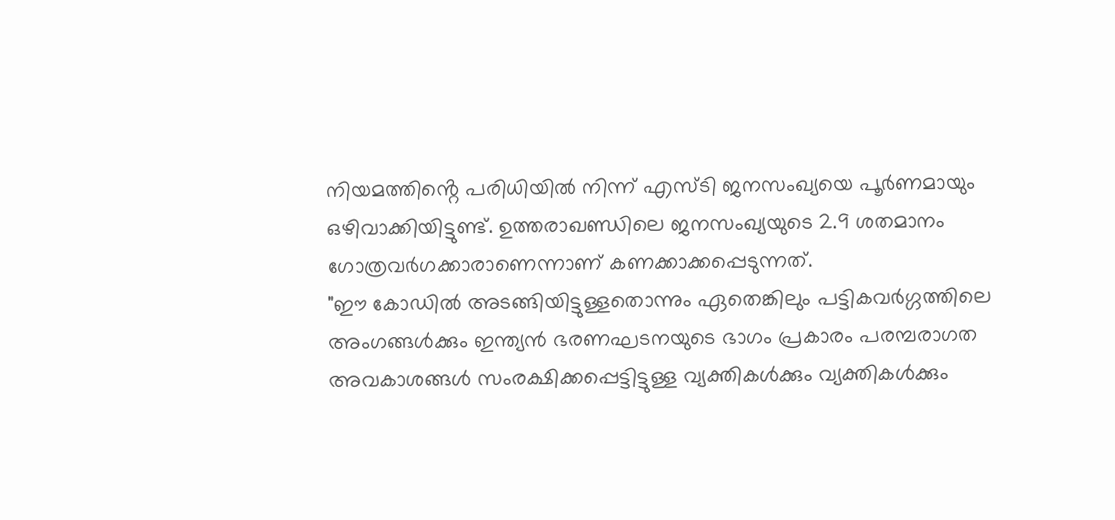നിയമത്തിൻ്റെ പരിധിയിൽ നിന്ന് എസ്ടി ജനസംഖ്യയെ പൂർണമായും ഒഴിവാക്കിയിട്ടുണ്ട്. ഉത്തരാഖണ്ഡിലെ ജനസംഖ്യയുടെ 2.9 ശതമാനം ഗോത്രവർഗക്കാരാണെന്നാണ് കണക്കാക്കപ്പെടുന്നത്.
"ഈ കോഡിൽ അടങ്ങിയിട്ടുള്ളതൊന്നും ഏതെങ്കിലും പട്ടികവർഗ്ഗത്തിലെ അംഗങ്ങൾക്കും ഇന്ത്യൻ ഭരണഘടനയുടെ ഭാഗം പ്രകാരം പരമ്പരാഗത അവകാശങ്ങൾ സംരക്ഷിക്കപ്പെട്ടിട്ടുള്ള വ്യക്തികൾക്കും വ്യക്തികൾക്കും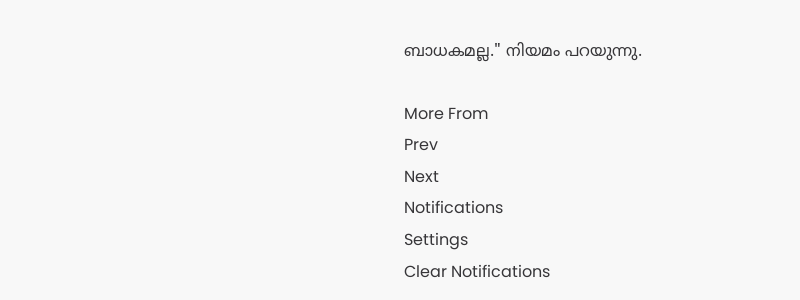ബാധകമല്ല." നിയമം പറയുന്നു.

More From
Prev
Next
Notifications
Settings
Clear Notifications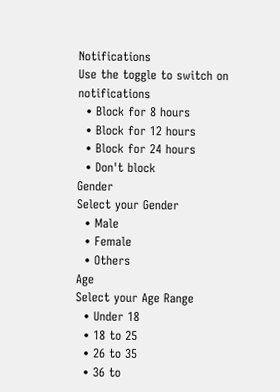Notifications
Use the toggle to switch on notifications
  • Block for 8 hours
  • Block for 12 hours
  • Block for 24 hours
  • Don't block
Gender
Select your Gender
  • Male
  • Female
  • Others
Age
Select your Age Range
  • Under 18
  • 18 to 25
  • 26 to 35
  • 36 to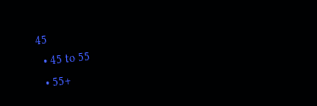45
  • 45 to 55
  • 55+